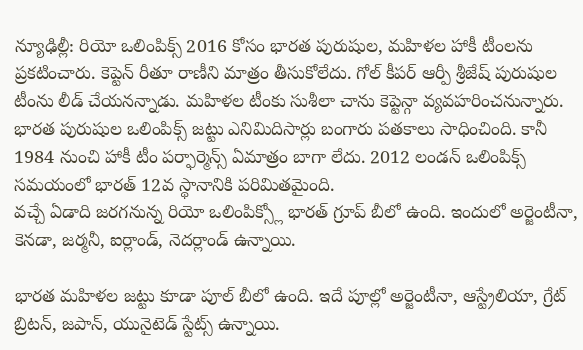న్యూఢిల్లీ: రియో ఒలింపిక్స్ 2016 కోసం భారత పురుషుల, మహిళల హాకీ టీంలను ప్రకటించారు. కెప్టెన్ రీతూ రాణీని మాత్రం తీసుకోలేదు. గోల్ కీపర్ ఆర్పీ శ్రీజేష్ పురుషుల టీంను లీడ్ చేయనన్నాడు. మహిళల టీంకు సుశీలా చాను కెప్టెన్గా వ్యవహరించనున్నారు.
భారత పురుషుల ఒలింపిక్స్ జట్టు ఎనిమిదిసార్లు బంగారు పతకాలు సాధించింది. కానీ 1984 నుంచి హాకీ టీం పర్ఫార్మెన్స్ ఏమాత్రం బాగా లేదు. 2012 లండన్ ఒలింపిక్స్ సమయంలో భారత్ 12వ స్థానానికి పరిమితమైంది.
వచ్చే ఏడాది జరగనున్న రియో ఒలింపిక్స్లో భారత్ గ్రూప్ బీలో ఉంది. ఇందులో అర్జెంటీనా, కెనడా, జర్మనీ, ఐర్లాండ్, నెదర్లాండ్ ఉన్నాయి.

భారత మహిళల జట్టు కూడా పూల్ బీలో ఉంది. ఇదే పూల్లో అర్జెంటీనా, ఆస్ట్రేలియా, గ్రేట్ బ్రిటన్, జపాన్, యునైటెడ్ స్టేట్స్ ఉన్నాయి.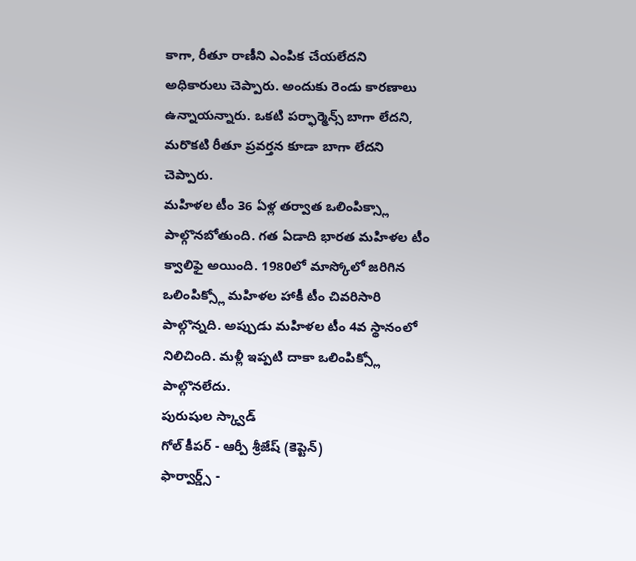కాగా, రీతూ రాణీని ఎంపిక చేయలేదని అధికారులు చెప్పారు. అందుకు రెండు కారణాలు ఉన్నాయన్నారు. ఒకటి పర్ఫార్మెన్స్ బాగా లేదని, మరొకటి రీతూ ప్రవర్తన కూడా బాగా లేదని చెప్పారు.
మహిళల టీం 36 ఏళ్ల తర్వాత ఒలింపిక్స్లా పాల్గొనబోతుంది. గత ఏడాది భారత మహిళల టీం క్వాలిఫై అయింది. 1980లో మాస్కోలో జరిగిన ఒలింపిక్స్లో మహిళల హాకీ టీం చివరిసారి పాల్గొన్నది. అప్పుడు మహిళల టీం 4వ స్థానంలో నిలిచింది. మళ్లీ ఇప్పటి దాకా ఒలింపిక్స్లో పాల్గొనలేదు.
పురుషుల స్క్వాడ్
గోల్ కీపర్ - ఆర్పీ శ్రీజేష్ (కెప్టెన్)
ఫార్వార్డ్స్ -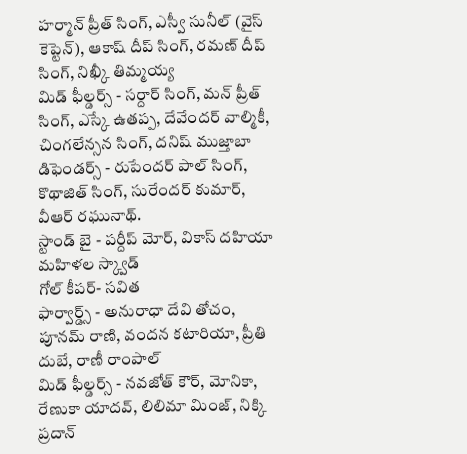హర్మాన్ ప్రీత్ సింగ్, ఎస్వీ సునీల్ (వైస్ కెప్టెన్), ఆకాష్ దీప్ సింగ్, రమణ్ దీప్ సింగ్, నిఖ్కీ తిమ్మయ్య
మిడ్ ఫీల్డర్స్ - సర్దార్ సింగ్, మన్ ప్రీత్ సింగ్, ఎస్కే ఉతప్ప, దేవేందర్ వాల్మికీ, చింగలేన్సన సింగ్, దనిష్ ముజ్తాబా
డిఫెండర్స్ - రుపేందర్ పాల్ సింగ్, కొథాజిత్ సింగ్, సురేందర్ కుమార్, వీఆర్ రఘునాథ్.
స్టాండ్ బై - పర్దీప్ మోర్, వికాస్ దహియా
మహిళల స్క్వాడ్
గోల్ కీపర్- సవిత
ఫార్వార్డ్స్ - అనురాధా దేవి తోచం, పూనమ్ రాణి, వందన కటారియా, ప్రీతి దుబే, రాణీ రాంపాల్
మిడ్ ఫీల్డర్స్ - నవజోత్ కౌర్, మోనికా, రేణుకా యాదవ్, లిలిమా మింజ్, నిక్కి ప్రదాన్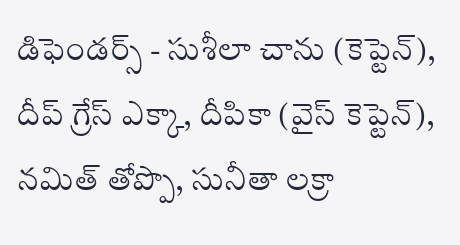డిఫెండర్స్ - సుశీలా చాను (కెప్టెన్), దీప్ గ్రేస్ ఎక్కా, దీపికా (వైస్ కెప్టెన్), నమిత్ తోప్పొ, సునీతా లక్రా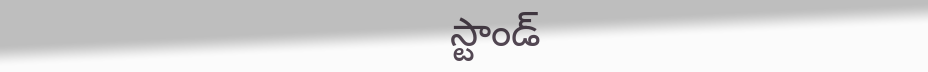స్టాండ్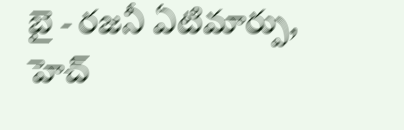బై - రజనీ ఏటిమార్పు, హెచ్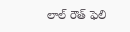లాల్ రౌత్ ఫెలి